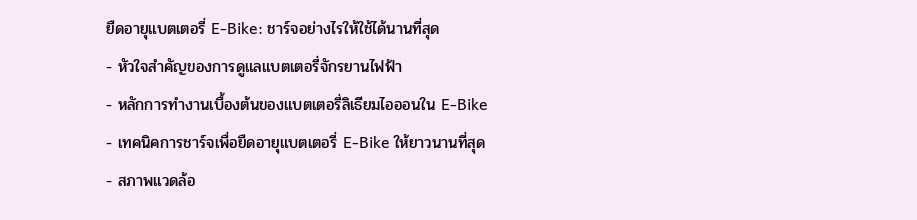ยืดอายุแบตเตอรี่ E-Bike: ชาร์จอย่างไรให้ใช้ได้นานที่สุด
- หัวใจสำคัญของการดูแลแบตเตอรี่จักรยานไฟฟ้า
- หลักการทำงานเบื้องต้นของแบตเตอรี่ลิเธียมไอออนใน E-Bike
- เทคนิคการชาร์จเพื่อยืดอายุแบตเตอรี่ E-Bike ให้ยาวนานที่สุด
- สภาพแวดล้อ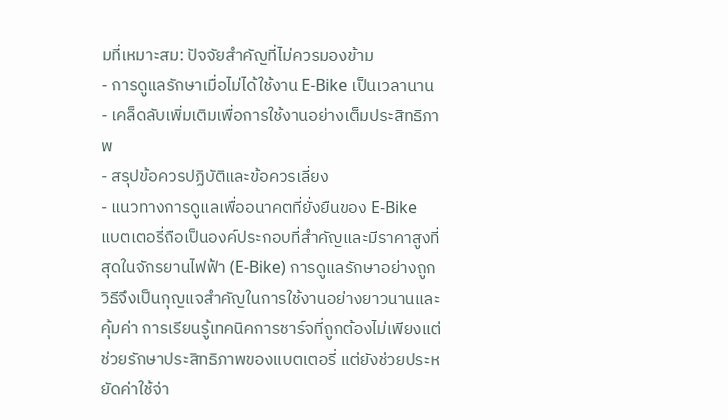มที่เหมาะสม: ปัจจัยสำคัญที่ไม่ควรมองข้าม
- การดูแลรักษาเมื่อไม่ได้ใช้งาน E-Bike เป็นเวลานาน
- เคล็ดลับเพิ่มเติมเพื่อการใช้งานอย่างเต็มประสิทธิภาพ
- สรุปข้อควรปฏิบัติและข้อควรเลี่ยง
- แนวทางการดูแลเพื่ออนาคตที่ยั่งยืนของ E-Bike
แบตเตอรี่ถือเป็นองค์ประกอบที่สำคัญและมีราคาสูงที่สุดในจักรยานไฟฟ้า (E-Bike) การดูแลรักษาอย่างถูกวิธีจึงเป็นกุญแจสำคัญในการใช้งานอย่างยาวนานและคุ้มค่า การเรียนรู้เทคนิคการชาร์จที่ถูกต้องไม่เพียงแต่ช่วยรักษาประสิทธิภาพของแบตเตอรี่ แต่ยังช่วยประหยัดค่าใช้จ่า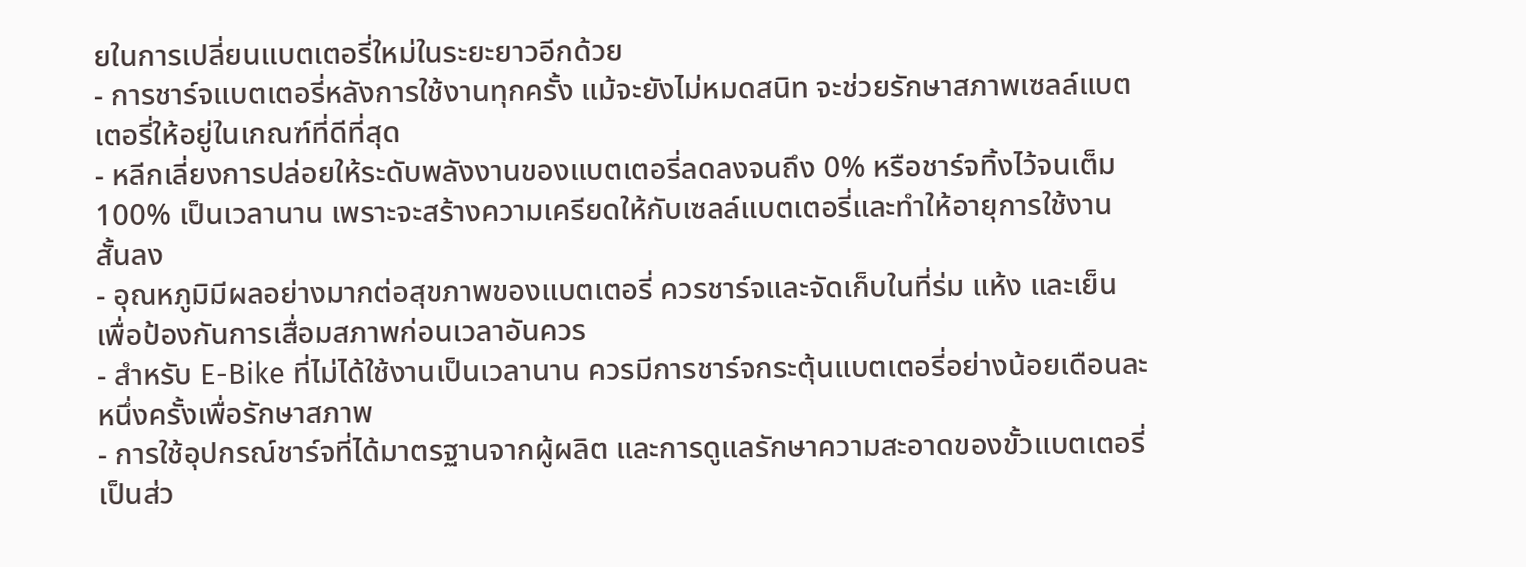ยในการเปลี่ยนแบตเตอรี่ใหม่ในระยะยาวอีกด้วย
- การชาร์จแบตเตอรี่หลังการใช้งานทุกครั้ง แม้จะยังไม่หมดสนิท จะช่วยรักษาสภาพเซลล์แบตเตอรี่ให้อยู่ในเกณฑ์ที่ดีที่สุด
- หลีกเลี่ยงการปล่อยให้ระดับพลังงานของแบตเตอรี่ลดลงจนถึง 0% หรือชาร์จทิ้งไว้จนเต็ม 100% เป็นเวลานาน เพราะจะสร้างความเครียดให้กับเซลล์แบตเตอรี่และทำให้อายุการใช้งานสั้นลง
- อุณหภูมิมีผลอย่างมากต่อสุขภาพของแบตเตอรี่ ควรชาร์จและจัดเก็บในที่ร่ม แห้ง และเย็น เพื่อป้องกันการเสื่อมสภาพก่อนเวลาอันควร
- สำหรับ E-Bike ที่ไม่ได้ใช้งานเป็นเวลานาน ควรมีการชาร์จกระตุ้นแบตเตอรี่อย่างน้อยเดือนละหนึ่งครั้งเพื่อรักษาสภาพ
- การใช้อุปกรณ์ชาร์จที่ได้มาตรฐานจากผู้ผลิต และการดูแลรักษาความสะอาดของขั้วแบตเตอรี่ เป็นส่ว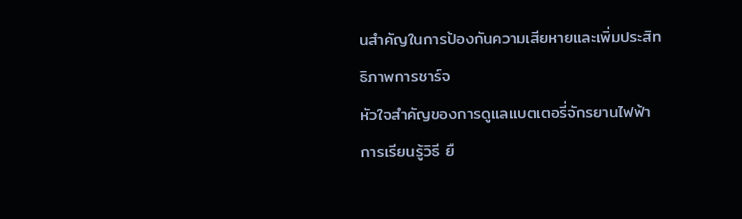นสำคัญในการป้องกันความเสียหายและเพิ่มประสิทธิภาพการชาร์จ
หัวใจสำคัญของการดูแลแบตเตอรี่จักรยานไฟฟ้า
การเรียนรู้วิธี ยื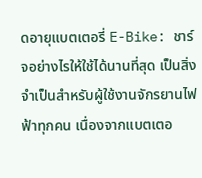ดอายุแบตเตอรี่ E-Bike: ชาร์จอย่างไรให้ใช้ได้นานที่สุด เป็นสิ่งจำเป็นสำหรับผู้ใช้งานจักรยานไฟฟ้าทุกคน เนื่องจากแบตเตอ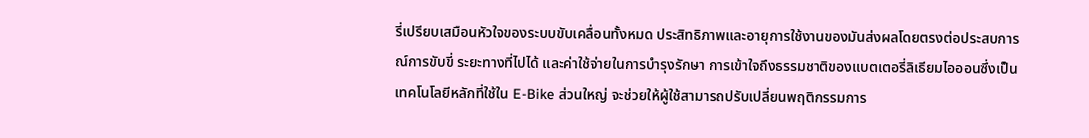รี่เปรียบเสมือนหัวใจของระบบขับเคลื่อนทั้งหมด ประสิทธิภาพและอายุการใช้งานของมันส่งผลโดยตรงต่อประสบการณ์การขับขี่ ระยะทางที่ไปได้ และค่าใช้จ่ายในการบำรุงรักษา การเข้าใจถึงธรรมชาติของแบตเตอรี่ลิเธียมไอออนซึ่งเป็นเทคโนโลยีหลักที่ใช้ใน E-Bike ส่วนใหญ่ จะช่วยให้ผู้ใช้สามารถปรับเปลี่ยนพฤติกรรมการ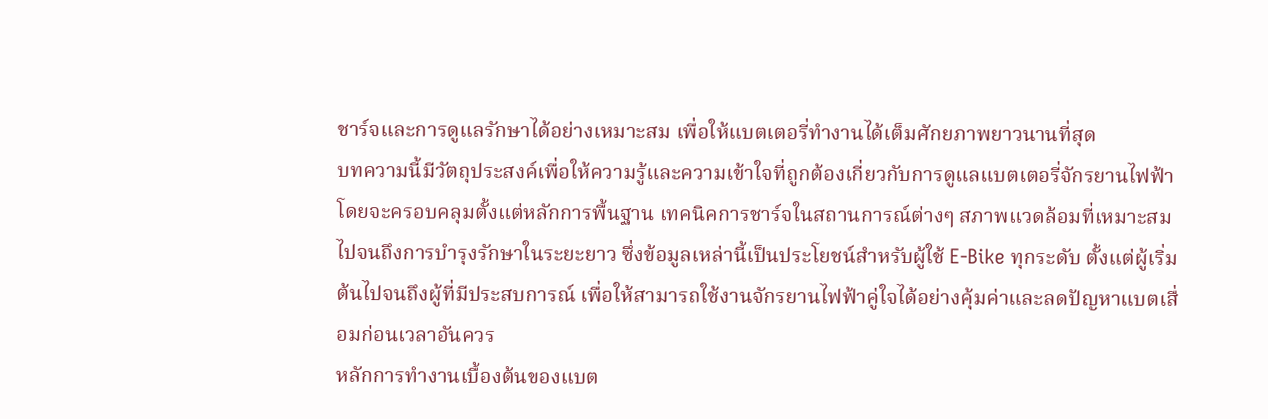ชาร์จและการดูแลรักษาได้อย่างเหมาะสม เพื่อให้แบตเตอรี่ทำงานได้เต็มศักยภาพยาวนานที่สุด
บทความนี้มีวัตถุประสงค์เพื่อให้ความรู้และความเข้าใจที่ถูกต้องเกี่ยวกับการดูแลแบตเตอรี่จักรยานไฟฟ้า โดยจะครอบคลุมตั้งแต่หลักการพื้นฐาน เทคนิคการชาร์จในสถานการณ์ต่างๆ สภาพแวดล้อมที่เหมาะสม ไปจนถึงการบำรุงรักษาในระยะยาว ซึ่งข้อมูลเหล่านี้เป็นประโยชน์สำหรับผู้ใช้ E-Bike ทุกระดับ ตั้งแต่ผู้เริ่มต้นไปจนถึงผู้ที่มีประสบการณ์ เพื่อให้สามารถใช้งานจักรยานไฟฟ้าคู่ใจได้อย่างคุ้มค่าและลดปัญหาแบตเสื่อมก่อนเวลาอันควร
หลักการทำงานเบื้องต้นของแบต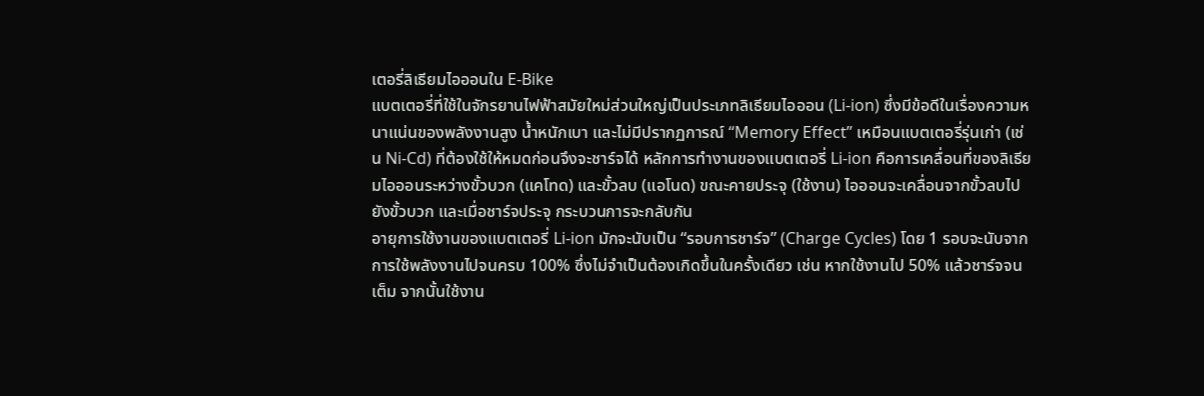เตอรี่ลิเธียมไอออนใน E-Bike
แบตเตอรี่ที่ใช้ในจักรยานไฟฟ้าสมัยใหม่ส่วนใหญ่เป็นประเภทลิเธียมไอออน (Li-ion) ซึ่งมีข้อดีในเรื่องความหนาแน่นของพลังงานสูง น้ำหนักเบา และไม่มีปรากฏการณ์ “Memory Effect” เหมือนแบตเตอรี่รุ่นเก่า (เช่น Ni-Cd) ที่ต้องใช้ให้หมดก่อนจึงจะชาร์จได้ หลักการทำงานของแบตเตอรี่ Li-ion คือการเคลื่อนที่ของลิเธียมไอออนระหว่างขั้วบวก (แคโทด) และขั้วลบ (แอโนด) ขณะคายประจุ (ใช้งาน) ไอออนจะเคลื่อนจากขั้วลบไปยังขั้วบวก และเมื่อชาร์จประจุ กระบวนการจะกลับกัน
อายุการใช้งานของแบตเตอรี่ Li-ion มักจะนับเป็น “รอบการชาร์จ” (Charge Cycles) โดย 1 รอบจะนับจากการใช้พลังงานไปจนครบ 100% ซึ่งไม่จำเป็นต้องเกิดขึ้นในครั้งเดียว เช่น หากใช้งานไป 50% แล้วชาร์จจนเต็ม จากนั้นใช้งาน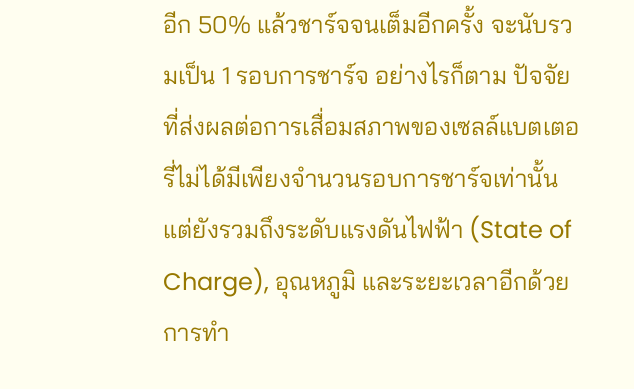อีก 50% แล้วชาร์จจนเต็มอีกครั้ง จะนับรวมเป็น 1 รอบการชาร์จ อย่างไรก็ตาม ปัจจัยที่ส่งผลต่อการเสื่อมสภาพของเซลล์แบตเตอรี่ไม่ได้มีเพียงจำนวนรอบการชาร์จเท่านั้น แต่ยังรวมถึงระดับแรงดันไฟฟ้า (State of Charge), อุณหภูมิ และระยะเวลาอีกด้วย การทำ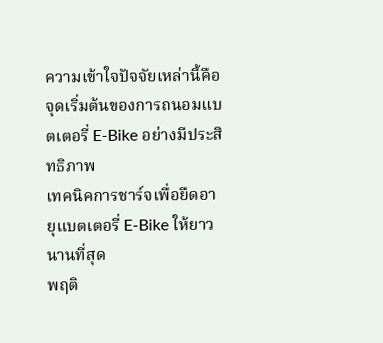ความเข้าใจปัจจัยเหล่านี้คือจุดเริ่มต้นของการถนอมแบตเตอรี่ E-Bike อย่างมีประสิทธิภาพ
เทคนิคการชาร์จเพื่อยืดอายุแบตเตอรี่ E-Bike ให้ยาวนานที่สุด
พฤติ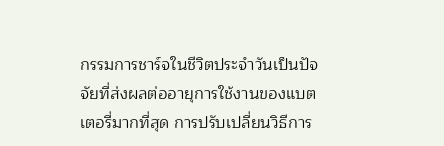กรรมการชาร์จในชีวิตประจำวันเป็นปัจจัยที่ส่งผลต่ออายุการใช้งานของแบตเตอรี่มากที่สุด การปรับเปลี่ยนวิธีการ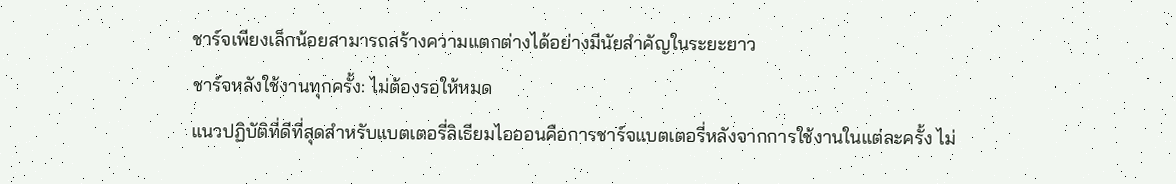ชาร์จเพียงเล็กน้อยสามารถสร้างความแตกต่างได้อย่างมีนัยสำคัญในระยะยาว
ชาร์จหลังใช้งานทุกครั้ง: ไม่ต้องรอให้หมด
แนวปฏิบัติที่ดีที่สุดสำหรับแบตเตอรี่ลิเธียมไอออนคือการชาร์จแบตเตอรี่หลังจากการใช้งานในแต่ละครั้ง ไม่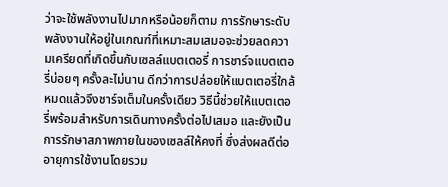ว่าจะใช้พลังงานไปมากหรือน้อยก็ตาม การรักษาระดับพลังงานให้อยู่ในเกณฑ์ที่เหมาะสมเสมอจะช่วยลดความเครียดที่เกิดขึ้นกับเซลล์แบตเตอรี่ การชาร์จแบตเตอรี่บ่อยๆ ครั้งละไม่นาน ดีกว่าการปล่อยให้แบตเตอรี่ใกล้หมดแล้วจึงชาร์จเต็มในครั้งเดียว วิธีนี้ช่วยให้แบตเตอรี่พร้อมสำหรับการเดินทางครั้งต่อไปเสมอ และยังเป็นการรักษาสภาพภายในของเซลล์ให้คงที่ ซึ่งส่งผลดีต่ออายุการใช้งานโดยรวม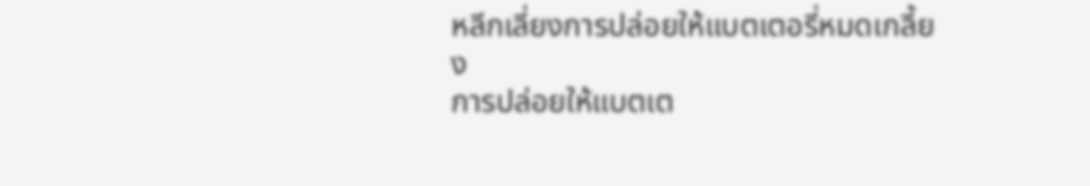หลีกเลี่ยงการปล่อยให้แบตเตอรี่หมดเกลี้ยง
การปล่อยให้แบตเต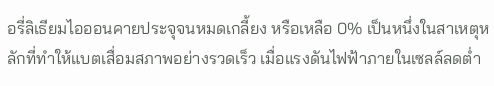อรี่ลิเธียมไอออนคายประจุจนหมดเกลี้ยง หรือเหลือ 0% เป็นหนึ่งในสาเหตุหลักที่ทำให้แบตเสื่อมสภาพอย่างรวดเร็ว เมื่อแรงดันไฟฟ้าภายในเซลล์ลดต่ำ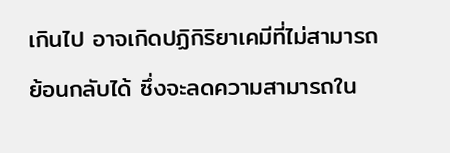เกินไป อาจเกิดปฏิกิริยาเคมีที่ไม่สามารถย้อนกลับได้ ซึ่งจะลดความสามารถใน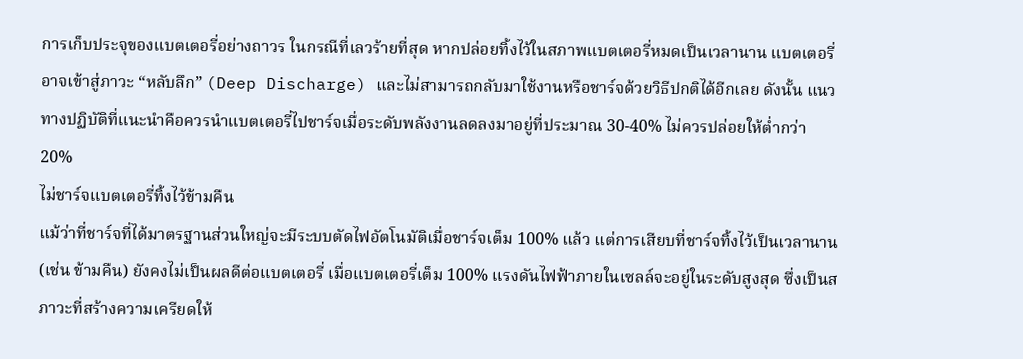การเก็บประจุของแบตเตอรี่อย่างถาวร ในกรณีที่เลวร้ายที่สุด หากปล่อยทิ้งไว้ในสภาพแบตเตอรี่หมดเป็นเวลานาน แบตเตอรี่อาจเข้าสู่ภาวะ “หลับลึก” (Deep Discharge) และไม่สามารถกลับมาใช้งานหรือชาร์จด้วยวิธีปกติได้อีกเลย ดังนั้น แนวทางปฏิบัติที่แนะนำคือควรนำแบตเตอรี่ไปชาร์จเมื่อระดับพลังงานลดลงมาอยู่ที่ประมาณ 30-40% ไม่ควรปล่อยให้ต่ำกว่า 20%
ไม่ชาร์จแบตเตอรี่ทิ้งไว้ข้ามคืน
แม้ว่าที่ชาร์จที่ได้มาตรฐานส่วนใหญ่จะมีระบบตัดไฟอัตโนมัติเมื่อชาร์จเต็ม 100% แล้ว แต่การเสียบที่ชาร์จทิ้งไว้เป็นเวลานาน (เช่น ข้ามคืน) ยังคงไม่เป็นผลดีต่อแบตเตอรี่ เมื่อแบตเตอรี่เต็ม 100% แรงดันไฟฟ้าภายในเซลล์จะอยู่ในระดับสูงสุด ซึ่งเป็นสภาวะที่สร้างความเครียดให้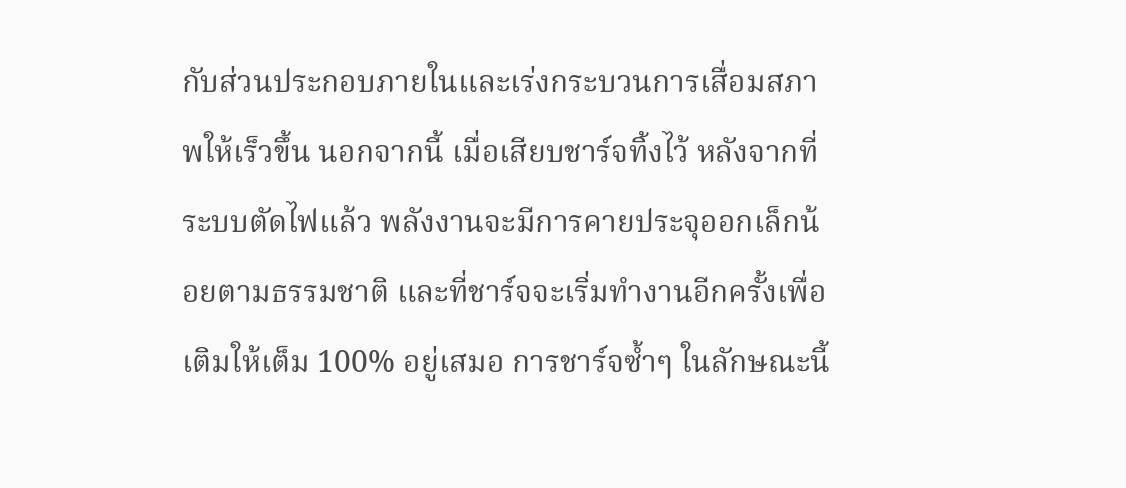กับส่วนประกอบภายในและเร่งกระบวนการเสื่อมสภาพให้เร็วขึ้น นอกจากนี้ เมื่อเสียบชาร์จทิ้งไว้ หลังจากที่ระบบตัดไฟแล้ว พลังงานจะมีการคายประจุออกเล็กน้อยตามธรรมชาติ และที่ชาร์จจะเริ่มทำงานอีกครั้งเพื่อเติมให้เต็ม 100% อยู่เสมอ การชาร์จซ้ำๆ ในลักษณะนี้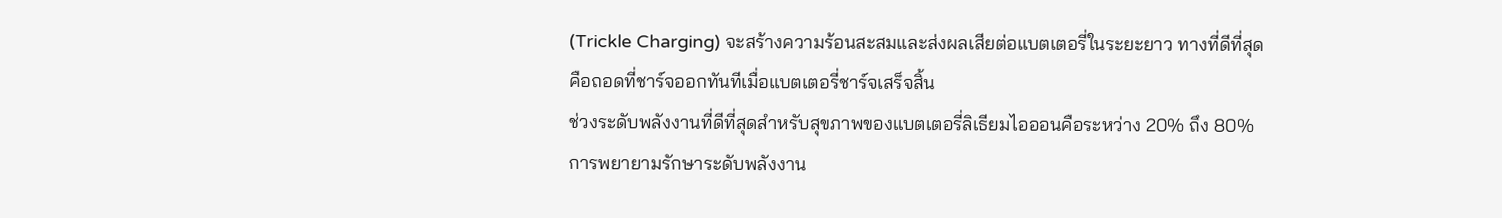(Trickle Charging) จะสร้างความร้อนสะสมและส่งผลเสียต่อแบตเตอรี่ในระยะยาว ทางที่ดีที่สุดคือถอดที่ชาร์จออกทันทีเมื่อแบตเตอรี่ชาร์จเสร็จสิ้น
ช่วงระดับพลังงานที่ดีที่สุดสำหรับสุขภาพของแบตเตอรี่ลิเธียมไอออนคือระหว่าง 20% ถึง 80% การพยายามรักษาระดับพลังงาน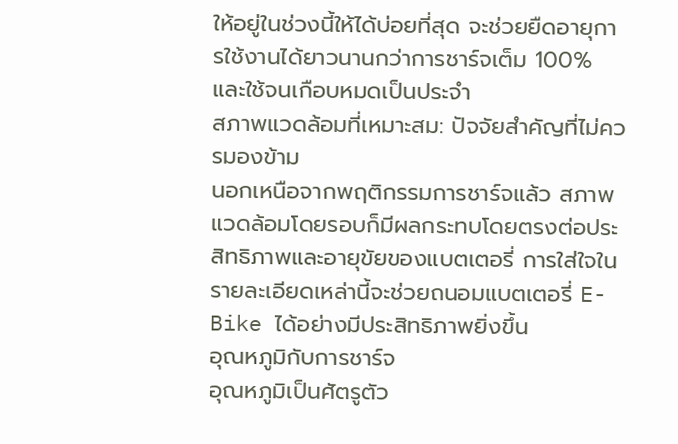ให้อยู่ในช่วงนี้ให้ได้บ่อยที่สุด จะช่วยยืดอายุการใช้งานได้ยาวนานกว่าการชาร์จเต็ม 100% และใช้จนเกือบหมดเป็นประจำ
สภาพแวดล้อมที่เหมาะสม: ปัจจัยสำคัญที่ไม่ควรมองข้าม
นอกเหนือจากพฤติกรรมการชาร์จแล้ว สภาพแวดล้อมโดยรอบก็มีผลกระทบโดยตรงต่อประสิทธิภาพและอายุขัยของแบตเตอรี่ การใส่ใจในรายละเอียดเหล่านี้จะช่วยถนอมแบตเตอรี่ E-Bike ได้อย่างมีประสิทธิภาพยิ่งขึ้น
อุณหภูมิกับการชาร์จ
อุณหภูมิเป็นศัตรูตัว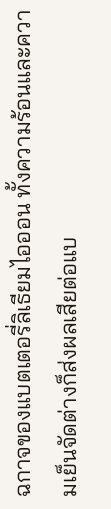ฉกาจของแบตเตอรี่ลิเธียมไอออน ทั้งความร้อนและความเย็นจัดต่างก็ส่งผลเสียต่อแบ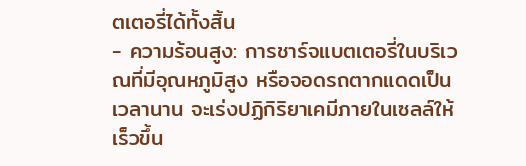ตเตอรี่ได้ทั้งสิ้น
- ความร้อนสูง: การชาร์จแบตเตอรี่ในบริเวณที่มีอุณหภูมิสูง หรือจอดรถตากแดดเป็นเวลานาน จะเร่งปฏิกิริยาเคมีภายในเซลล์ให้เร็วขึ้น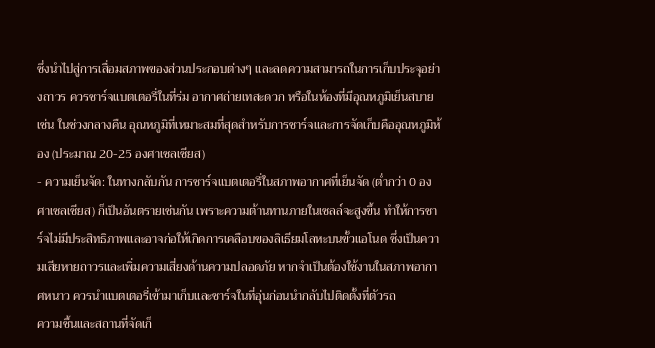ซึ่งนำไปสู่การเสื่อมสภาพของส่วนประกอบต่างๆ และลดความสามารถในการเก็บประจุอย่างถาวร ควรชาร์จแบตเตอรี่ในที่ร่ม อากาศถ่ายเทสะดวก หรือในห้องที่มีอุณหภูมิเย็นสบาย เช่น ในช่วงกลางคืน อุณหภูมิที่เหมาะสมที่สุดสำหรับการชาร์จและการจัดเก็บคืออุณหภูมิห้อง (ประมาณ 20-25 องศาเซลเซียส)
- ความเย็นจัด: ในทางกลับกัน การชาร์จแบตเตอรี่ในสภาพอากาศที่เย็นจัด (ต่ำกว่า 0 องศาเซลเซียส) ก็เป็นอันตรายเช่นกัน เพราะความต้านทานภายในเซลล์จะสูงขึ้น ทำให้การชาร์จไม่มีประสิทธิภาพและอาจก่อให้เกิดการเคลือบของลิเธียมโลหะบนขั้วแอโนด ซึ่งเป็นความเสียหายถาวรและเพิ่มความเสี่ยงด้านความปลอดภัย หากจำเป็นต้องใช้งานในสภาพอากาศหนาว ควรนำแบตเตอรี่เข้ามาเก็บและชาร์จในที่อุ่นก่อนนำกลับไปติดตั้งที่ตัวรถ
ความชื้นและสถานที่จัดเก็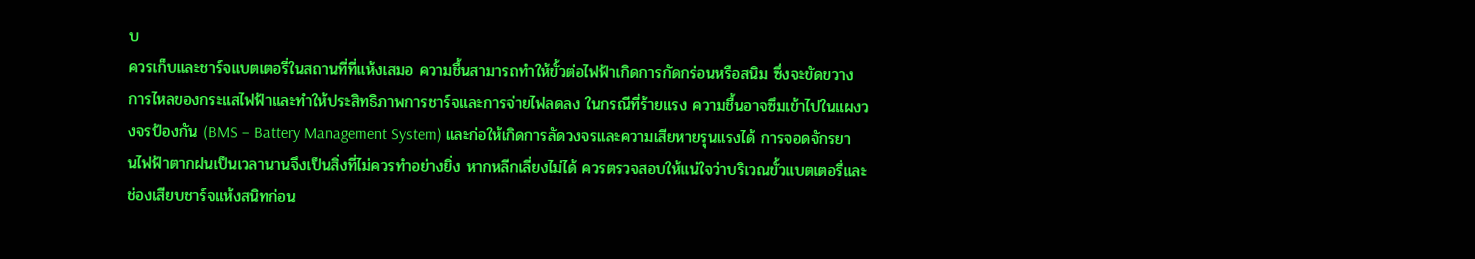บ
ควรเก็บและชาร์จแบตเตอรี่ในสถานที่ที่แห้งเสมอ ความชื้นสามารถทำให้ขั้วต่อไฟฟ้าเกิดการกัดกร่อนหรือสนิม ซึ่งจะขัดขวางการไหลของกระแสไฟฟ้าและทำให้ประสิทธิภาพการชาร์จและการจ่ายไฟลดลง ในกรณีที่ร้ายแรง ความชื้นอาจซึมเข้าไปในแผงวงจรป้องกัน (BMS – Battery Management System) และก่อให้เกิดการลัดวงจรและความเสียหายรุนแรงได้ การจอดจักรยานไฟฟ้าตากฝนเป็นเวลานานจึงเป็นสิ่งที่ไม่ควรทำอย่างยิ่ง หากหลีกเลี่ยงไม่ได้ ควรตรวจสอบให้แน่ใจว่าบริเวณขั้วแบตเตอรี่และช่องเสียบชาร์จแห้งสนิทก่อน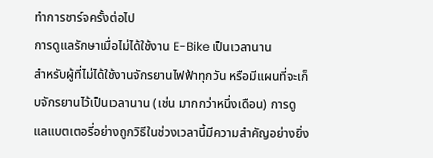ทำการชาร์จครั้งต่อไป
การดูแลรักษาเมื่อไม่ได้ใช้งาน E-Bike เป็นเวลานาน
สำหรับผู้ที่ไม่ได้ใช้งานจักรยานไฟฟ้าทุกวัน หรือมีแผนที่จะเก็บจักรยานไว้เป็นเวลานาน (เช่น มากกว่าหนึ่งเดือน) การดูแลแบตเตอรี่อย่างถูกวิธีในช่วงเวลานี้มีความสำคัญอย่างยิ่ง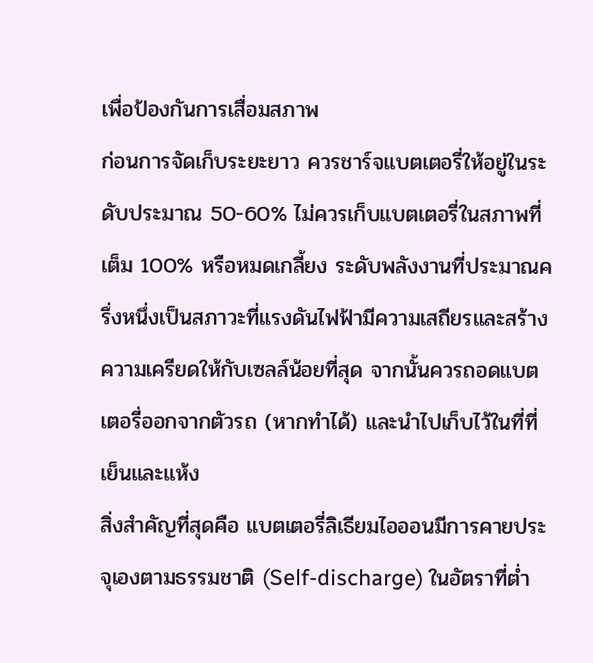เพื่อป้องกันการเสื่อมสภาพ
ก่อนการจัดเก็บระยะยาว ควรชาร์จแบตเตอรี่ให้อยู่ในระดับประมาณ 50-60% ไม่ควรเก็บแบตเตอรี่ในสภาพที่เต็ม 100% หรือหมดเกลี้ยง ระดับพลังงานที่ประมาณครึ่งหนึ่งเป็นสภาวะที่แรงดันไฟฟ้ามีความเสถียรและสร้างความเครียดให้กับเซลล์น้อยที่สุด จากนั้นควรถอดแบตเตอรี่ออกจากตัวรถ (หากทำได้) และนำไปเก็บไว้ในที่ที่เย็นและแห้ง
สิ่งสำคัญที่สุดคือ แบตเตอรี่ลิเธียมไอออนมีการคายประจุเองตามธรรมชาติ (Self-discharge) ในอัตราที่ต่ำ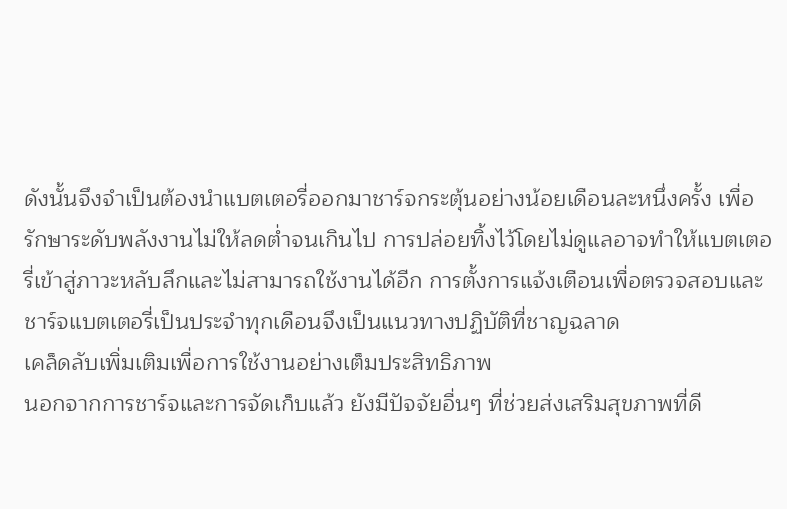ดังนั้นจึงจำเป็นต้องนำแบตเตอรี่ออกมาชาร์จกระตุ้นอย่างน้อยเดือนละหนึ่งครั้ง เพื่อรักษาระดับพลังงานไม่ให้ลดต่ำจนเกินไป การปล่อยทิ้งไว้โดยไม่ดูแลอาจทำให้แบตเตอรี่เข้าสู่ภาวะหลับลึกและไม่สามารถใช้งานได้อีก การตั้งการแจ้งเตือนเพื่อตรวจสอบและชาร์จแบตเตอรี่เป็นประจำทุกเดือนจึงเป็นแนวทางปฏิบัติที่ชาญฉลาด
เคล็ดลับเพิ่มเติมเพื่อการใช้งานอย่างเต็มประสิทธิภาพ
นอกจากการชาร์จและการจัดเก็บแล้ว ยังมีปัจจัยอื่นๆ ที่ช่วยส่งเสริมสุขภาพที่ดี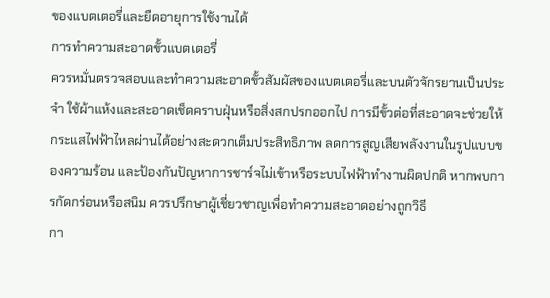ของแบตเตอรี่และยืดอายุการใช้งานได้
การทำความสะอาดขั้วแบตเตอรี่
ควรหมั่นตรวจสอบและทำความสะอาดขั้วสัมผัสของแบตเตอรี่และบนตัวจักรยานเป็นประจำ ใช้ผ้าแห้งและสะอาดเช็ดคราบฝุ่นหรือสิ่งสกปรกออกไป การมีขั้วต่อที่สะอาดจะช่วยให้กระแสไฟฟ้าไหลผ่านได้อย่างสะดวกเต็มประสิทธิภาพ ลดการสูญเสียพลังงานในรูปแบบของความร้อน และป้องกันปัญหาการชาร์จไม่เข้าหรือระบบไฟฟ้าทำงานผิดปกติ หากพบการกัดกร่อนหรือสนิม ควรปรึกษาผู้เชี่ยวชาญเพื่อทำความสะอาดอย่างถูกวิธี
กา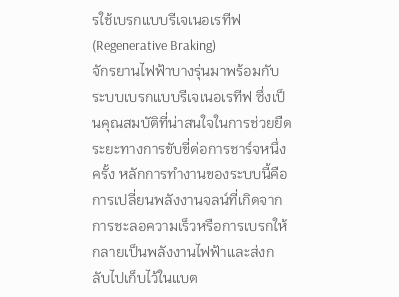รใช้เบรกแบบรีเจเนอเรทีฟ (Regenerative Braking)
จักรยานไฟฟ้าบางรุ่นมาพร้อมกับระบบเบรกแบบรีเจเนอเรทีฟ ซึ่งเป็นคุณสมบัติที่น่าสนใจในการช่วยยืดระยะทางการขับขี่ต่อการชาร์จหนึ่งครั้ง หลักการทำงานของระบบนี้คือการเปลี่ยนพลังงานจลน์ที่เกิดจากการชะลอความเร็วหรือการเบรกให้กลายเป็นพลังงานไฟฟ้าและส่งกลับไปเก็บไว้ในแบต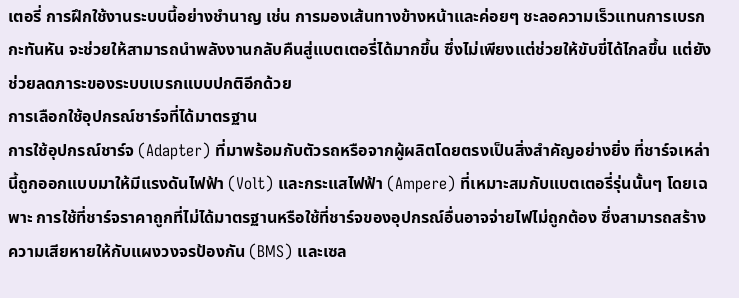เตอรี่ การฝึกใช้งานระบบนี้อย่างชำนาญ เช่น การมองเส้นทางข้างหน้าและค่อยๆ ชะลอความเร็วแทนการเบรกกะทันหัน จะช่วยให้สามารถนำพลังงานกลับคืนสู่แบตเตอรี่ได้มากขึ้น ซึ่งไม่เพียงแต่ช่วยให้ขับขี่ได้ไกลขึ้น แต่ยังช่วยลดภาระของระบบเบรกแบบปกติอีกด้วย
การเลือกใช้อุปกรณ์ชาร์จที่ได้มาตรฐาน
การใช้อุปกรณ์ชาร์จ (Adapter) ที่มาพร้อมกับตัวรถหรือจากผู้ผลิตโดยตรงเป็นสิ่งสำคัญอย่างยิ่ง ที่ชาร์จเหล่านี้ถูกออกแบบมาให้มีแรงดันไฟฟ้า (Volt) และกระแสไฟฟ้า (Ampere) ที่เหมาะสมกับแบตเตอรี่รุ่นนั้นๆ โดยเฉพาะ การใช้ที่ชาร์จราคาถูกที่ไม่ได้มาตรฐานหรือใช้ที่ชาร์จของอุปกรณ์อื่นอาจจ่ายไฟไม่ถูกต้อง ซึ่งสามารถสร้างความเสียหายให้กับแผงวงจรป้องกัน (BMS) และเซล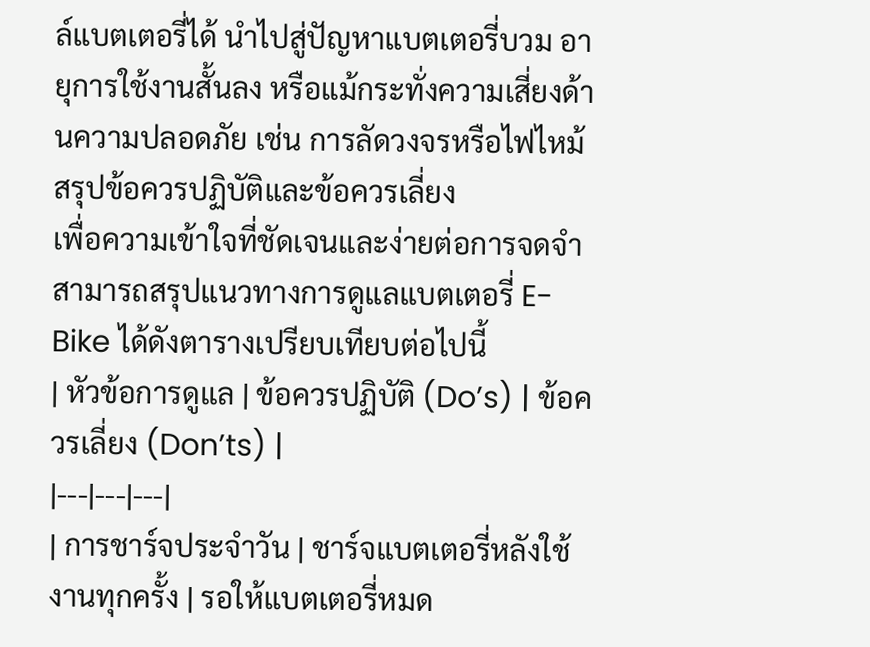ล์แบตเตอรี่ได้ นำไปสู่ปัญหาแบตเตอรี่บวม อายุการใช้งานสั้นลง หรือแม้กระทั่งความเสี่ยงด้านความปลอดภัย เช่น การลัดวงจรหรือไฟไหม้
สรุปข้อควรปฏิบัติและข้อควรเลี่ยง
เพื่อความเข้าใจที่ชัดเจนและง่ายต่อการจดจำ สามารถสรุปแนวทางการดูแลแบตเตอรี่ E-Bike ได้ดังตารางเปรียบเทียบต่อไปนี้
| หัวข้อการดูแล | ข้อควรปฏิบัติ (Do’s) | ข้อควรเลี่ยง (Don’ts) |
|---|---|---|
| การชาร์จประจำวัน | ชาร์จแบตเตอรี่หลังใช้งานทุกครั้ง | รอให้แบตเตอรี่หมด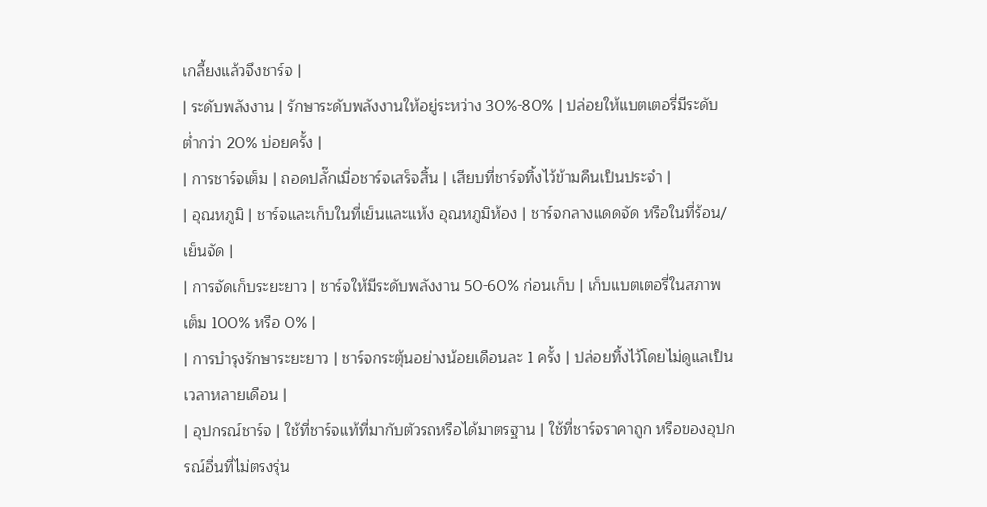เกลี้ยงแล้วจึงชาร์จ |
| ระดับพลังงาน | รักษาระดับพลังงานให้อยู่ระหว่าง 30%-80% | ปล่อยให้แบตเตอรี่มีระดับต่ำกว่า 20% บ่อยครั้ง |
| การชาร์จเต็ม | ถอดปลั๊กเมื่อชาร์จเสร็จสิ้น | เสียบที่ชาร์จทิ้งไว้ข้ามคืนเป็นประจำ |
| อุณหภูมิ | ชาร์จและเก็บในที่เย็นและแห้ง อุณหภูมิห้อง | ชาร์จกลางแดดจัด หรือในที่ร้อน/เย็นจัด |
| การจัดเก็บระยะยาว | ชาร์จให้มีระดับพลังงาน 50-60% ก่อนเก็บ | เก็บแบตเตอรี่ในสภาพเต็ม 100% หรือ 0% |
| การบำรุงรักษาระยะยาว | ชาร์จกระตุ้นอย่างน้อยเดือนละ 1 ครั้ง | ปล่อยทิ้งไว้โดยไม่ดูแลเป็นเวลาหลายเดือน |
| อุปกรณ์ชาร์จ | ใช้ที่ชาร์จแท้ที่มากับตัวรถหรือได้มาตรฐาน | ใช้ที่ชาร์จราคาถูก หรือของอุปกรณ์อื่นที่ไม่ตรงรุ่น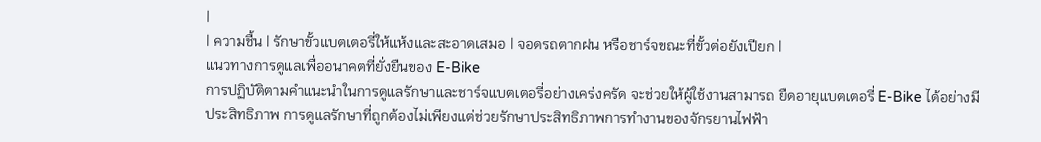|
| ความชื้น | รักษาขั้วแบตเตอรี่ให้แห้งและสะอาดเสมอ | จอดรถตากฝน หรือชาร์จขณะที่ขั้วต่อยังเปียก |
แนวทางการดูแลเพื่ออนาคตที่ยั่งยืนของ E-Bike
การปฏิบัติตามคำแนะนำในการดูแลรักษาและชาร์จแบตเตอรี่อย่างเคร่งครัด จะช่วยให้ผู้ใช้งานสามารถ ยืดอายุแบตเตอรี่ E-Bike ได้อย่างมีประสิทธิภาพ การดูแลรักษาที่ถูกต้องไม่เพียงแต่ช่วยรักษาประสิทธิภาพการทำงานของจักรยานไฟฟ้า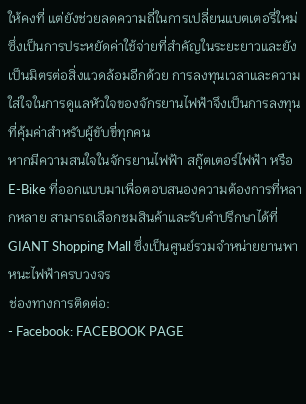ให้คงที่ แต่ยังช่วยลดความถี่ในการเปลี่ยนแบตเตอรี่ใหม่ ซึ่งเป็นการประหยัดค่าใช้จ่ายที่สำคัญในระยะยาวและยังเป็นมิตรต่อสิ่งแวดล้อมอีกด้วย การลงทุนเวลาและความใส่ใจในการดูแลหัวใจของจักรยานไฟฟ้าจึงเป็นการลงทุนที่คุ้มค่าสำหรับผู้ขับขี่ทุกคน
หากมีความสนใจในจักรยานไฟฟ้า สกู๊ตเตอร์ไฟฟ้า หรือ E-Bike ที่ออกแบบมาเพื่อตอบสนองความต้องการที่หลากหลาย สามารถเลือกชมสินค้าและรับคำปรึกษาได้ที่ GIANT Shopping Mall ซึ่งเป็นศูนย์รวมจำหน่ายยานพาหนะไฟฟ้าครบวงจร
ช่องทางการติดต่อ:
- Facebook: FACEBOOK PAGE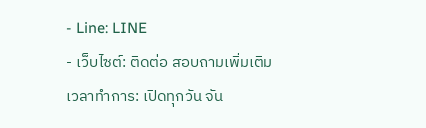- Line: LINE
- เว็บไซต์: ติดต่อ สอบถามเพิ่มเติม
เวลาทำการ: เปิดทุกวัน จัน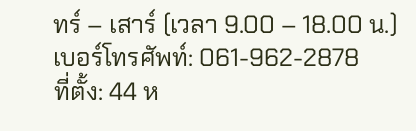ทร์ – เสาร์ (เวลา 9.00 – 18.00 น.)
เบอร์โทรศัพท์: 061-962-2878
ที่ตั้ง: 44 ห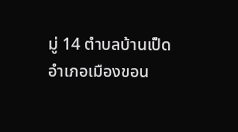มู่ 14 ตำบลบ้านเป็ด อำเภอเมืองขอน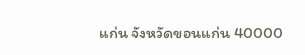แก่น จังหวัดขอนแก่น 40000